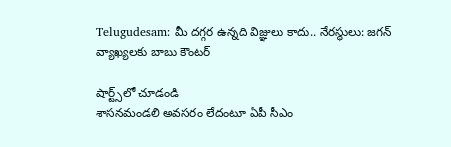Telugudesam: మీ దగ్గర ఉన్నది విజ్ఞులు కాదు.. నేరస్థులు: జగన్ వ్యాఖ్యలకు బాబు కౌంటర్

షార్ట్స్‌లో చూడండి
శాసనమండలి అవసరం లేదంటూ ఏపీ సీఎం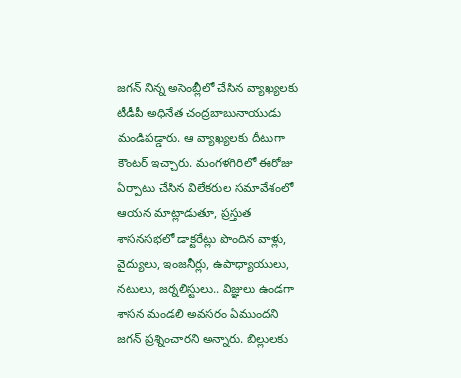జగన్ నిన్న అసెంబ్లీలో చేసిన వ్యాఖ్యలకు టీడీపీ అధినేత చంద్రబాబునాయుడు మండిపడ్డారు. ఆ వ్యాఖ్యలకు దీటుగా కౌంటర్ ఇచ్చారు. మంగళగిరిలో ఈరోజు ఏర్పాటు చేసిన విలేకరుల సమావేశంలో ఆయన మాట్లాడుతూ, ప్రస్తుత శాసనసభలో డాక్టరేట్లు పొందిన వాళ్లు, వైద్యులు, ఇంజనీర్లు, ఉపాధ్యాయులు, నటులు, జర్నలిస్టులు.. విజ్ఞులు ఉండగా శాసన మండలి అవసరం ఏముందని జగన్ ప్రశ్నించారని అన్నారు. బిల్లులకు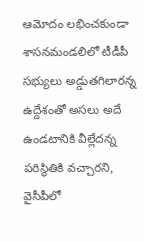ఆమోదం లభించకుండా శాసనమండలిలో టీడీపీ సభ్యులు అడ్డుతగిలారన్న ఉద్దేశంతో అసలు అదే ఉండటానికి వీల్లేదన్న పరిస్థితికి వచ్చారని, వైసీపీలో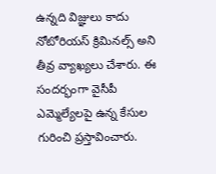ఉన్నది విజ్ఞులు కాదు నోటోరియస్ క్రిమినల్స్ అని తీవ్ర వ్యాఖ్యలు చేశారు. ఈ సందర్భంగా వైసీపీ ఎమ్మెల్యేలపై ఉన్న కేసుల గురించి ప్రస్తావించారు.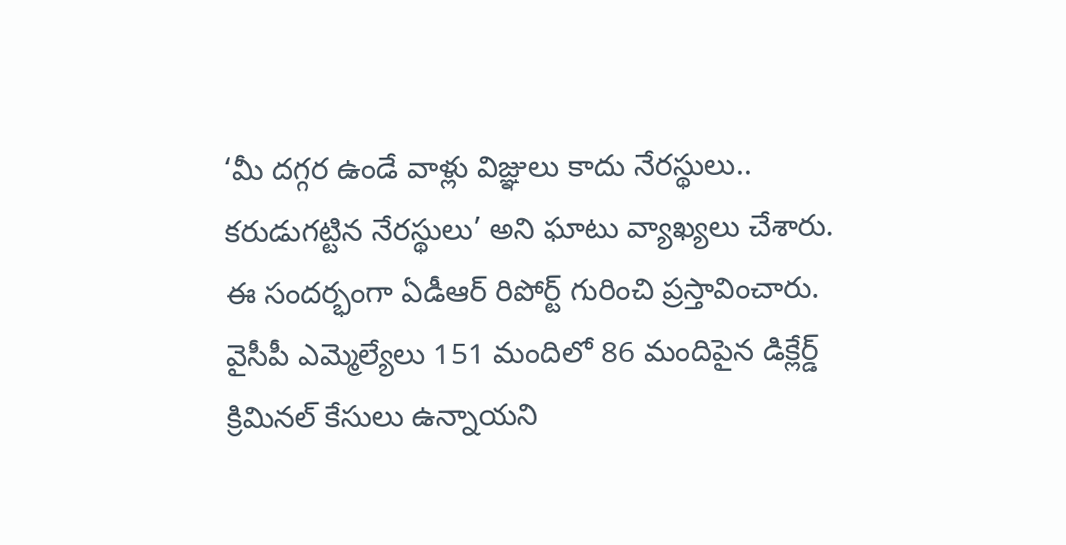‘మీ దగ్గర ఉండే వాళ్లు విజ్ఞులు కాదు నేరస్థులు.. కరుడుగట్టిన నేరస్థులు’ అని ఘాటు వ్యాఖ్యలు చేశారు. ఈ సందర్భంగా ఏడీఆర్ రిపోర్ట్ గురించి ప్రస్తావించారు. వైసీపీ ఎమ్మెల్యేలు 151 మందిలో 86 మందిపైన డిక్లేర్డ్ క్రిమినల్ కేసులు ఉన్నాయని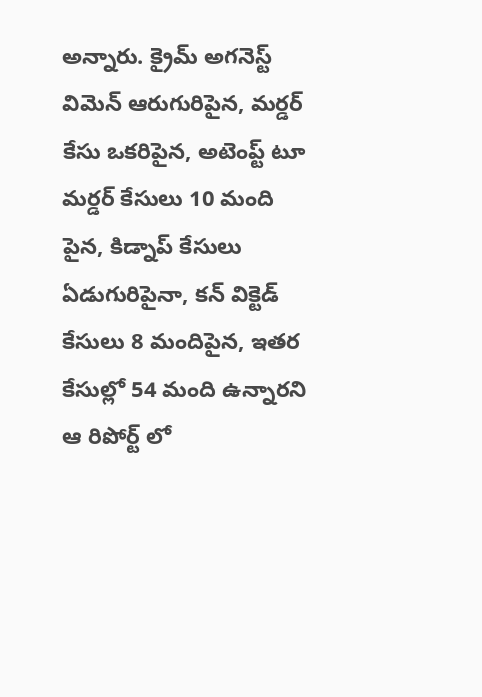అన్నారు. క్రైమ్ అగనెస్ట్ విమెన్ ఆరుగురిపైన, మర్డర్ కేసు ఒకరిపైన, అటెంప్ట్ టూ మర్డర్ కేసులు 10 మంది పైన, కిడ్నాప్ కేసులు ఏడుగురిపైనా, కన్ విక్టెడ్ కేసులు 8 మందిపైన, ఇతర కేసుల్లో 54 మంది ఉన్నారని ఆ రిపోర్ట్ లో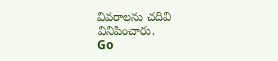వివరాలను చదివి వినిపించారు.
Go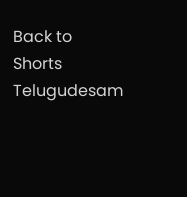Back to Shorts
Telugudesam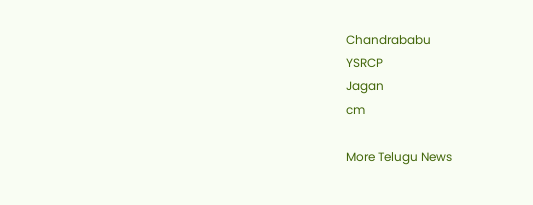Chandrababu
YSRCP
Jagan
cm

More Telugu News